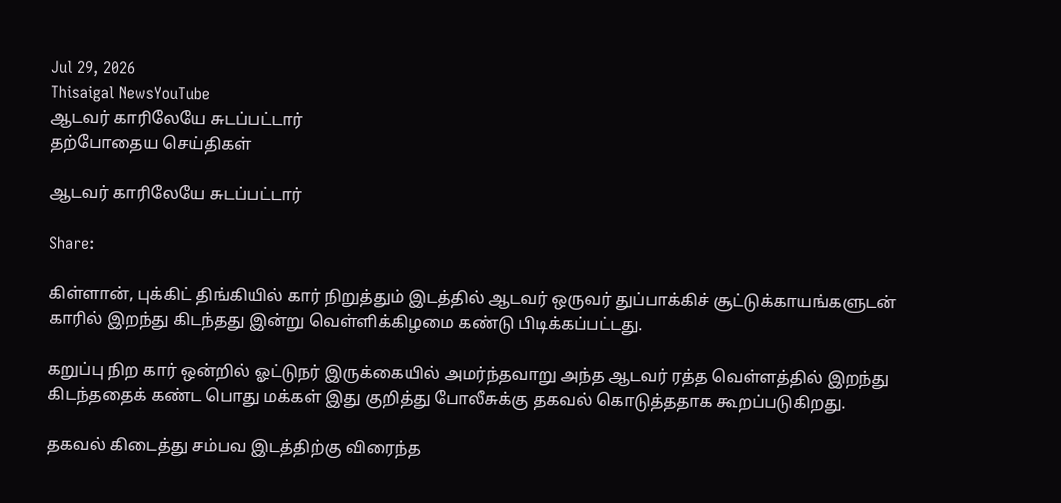Jul 29, 2026
Thisaigal NewsYouTube
ஆடவர் காரிலேயே சுடப்பட்டார்
தற்போதைய செய்திகள்

ஆடவர் காரிலேயே சுடப்பட்டார்

Share:

கிள்ளான், புக்கிட் திங்கியில் கார் நிறுத்தும் இடத்தில் ஆடவர் ஒருவர் துப்பாக்கிச் சூட்டுக்காயங்களுடன் காரில் இறந்து கிடந்தது இன்று வெள்ளிக்கிழமை கண்டு பிடிக்கப்பட்டது.

கறுப்பு நிற கார் ஒன்றில் ஓட்டுநர் இருக்கையில் அமர்ந்தவாறு அந்த ஆடவர் ரத்த வெள்ளத்தில் இறந்து கிடந்ததைக் கண்ட பொது மக்கள் இது குறித்து போலீசுக்கு தகவல் கொடுத்ததாக கூறப்படுகிறது.

தகவல் கிடைத்து சம்பவ இடத்திற்கு விரைந்த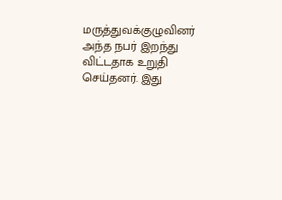மருத்துவக்குழுவினர் அந்த நபர் இறந்து விட்டதாக உறுதி செய்தனர். இது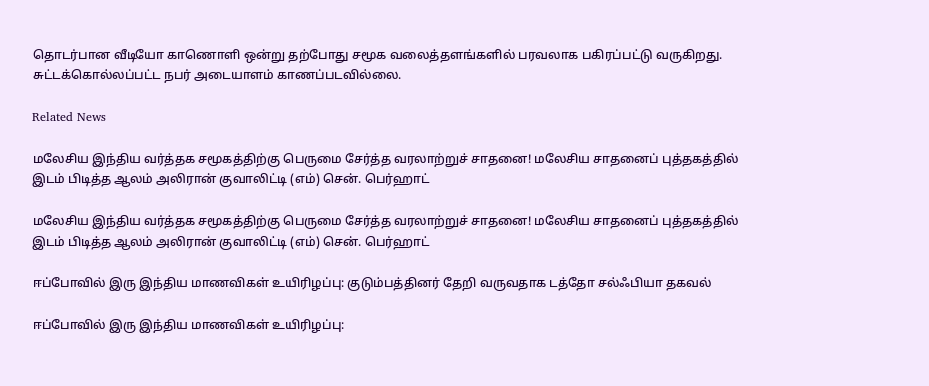தொடர்பான வீடியோ காணொளி ஒன்று தற்போது சமூக வலைத்தளங்களில் பரவலாக பகிரப்பட்டு வருகிறது.
சுட்டக்கொல்லப்பட்ட நபர் அடையாளம் காணப்படவில்லை.

Related News

மலேசிய இந்திய வர்த்தக சமூகத்திற்கு பெருமை சேர்த்த வரலாற்றுச் சாதனை! மலேசிய சாதனைப் புத்தகத்தில் இடம் பிடித்த ஆலம் அலிரான் குவாலிட்டி (எம்) சென். பெர்ஹாட்

மலேசிய இந்திய வர்த்தக சமூகத்திற்கு பெருமை சேர்த்த வரலாற்றுச் சாதனை! மலேசிய சாதனைப் புத்தகத்தில் இடம் பிடித்த ஆலம் அலிரான் குவாலிட்டி (எம்) சென். பெர்ஹாட்

ஈப்போவில் இரு இந்திய மாணவிகள் உயிரிழப்பு: குடும்பத்தினர் தேறி வருவதாக டத்தோ சல்ஃபியா தகவல்

ஈப்போவில் இரு இந்திய மாணவிகள் உயிரிழப்பு: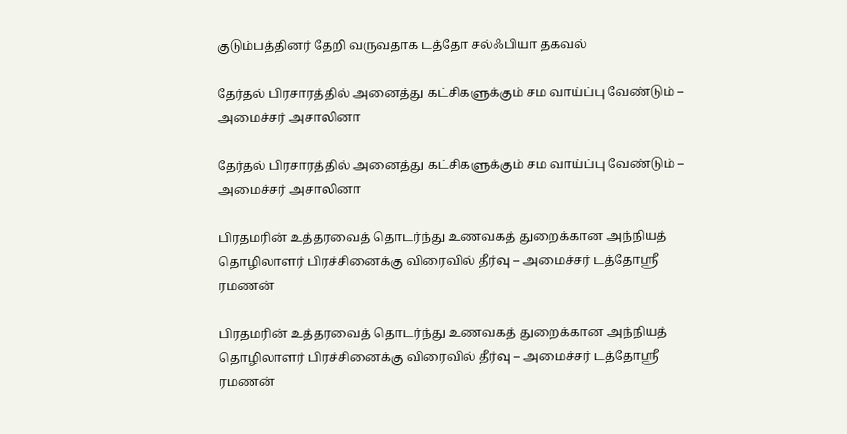குடும்பத்தினர் தேறி வருவதாக டத்தோ சல்ஃபியா தகவல்

தேர்தல் பிரசாரத்தில் அனைத்து கட்சிகளுக்கும் சம வாய்ப்பு வேண்டும் – அமைச்சர் அசாலினா

தேர்தல் பிரசாரத்தில் அனைத்து கட்சிகளுக்கும் சம வாய்ப்பு வேண்டும் – அமைச்சர் அசாலினா

பிரதமரின் உத்தரவைத் தொடர்ந்து உணவகத் துறைக்கான அந்நியத் தொழிலாளர் பிரச்சினைக்கு விரைவில் தீர்வு – அமைச்சர் டத்தோஸ்ரீ  ரமணன்

பிரதமரின் உத்தரவைத் தொடர்ந்து உணவகத் துறைக்கான அந்நியத் தொழிலாளர் பிரச்சினைக்கு விரைவில் தீர்வு – அமைச்சர் டத்தோஸ்ரீ ரமணன்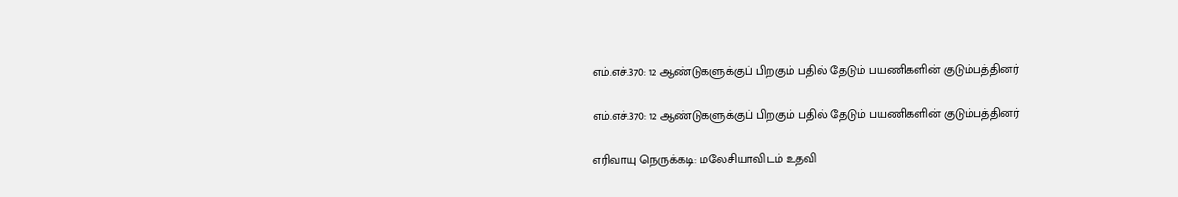எம்.எச்.370: 12 ஆண்டுகளுக்குப் பிறகும் பதில் தேடும் பயணிகளின் குடும்பத்தினர்

எம்.எச்.370: 12 ஆண்டுகளுக்குப் பிறகும் பதில் தேடும் பயணிகளின் குடும்பத்தினர்

எரிவாயு நெருக்கடி: மலேசியாவிடம் உதவி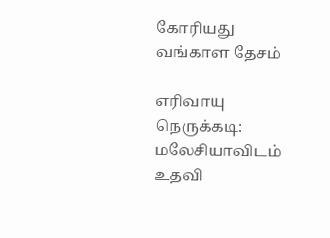கோரியது வங்காள தேசம்

எரிவாயு நெருக்கடி: மலேசியாவிடம் உதவி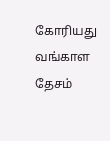கோரியது வங்காள தேசம்